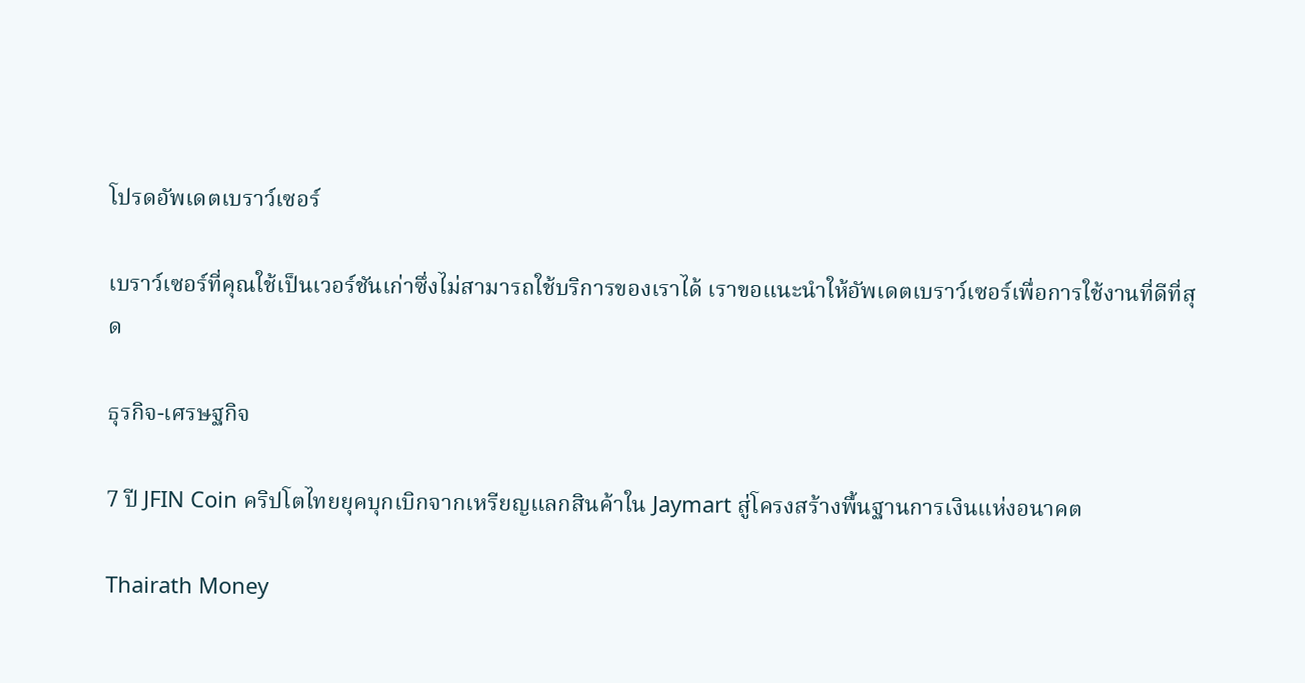โปรดอัพเดตเบราว์เซอร์

เบราว์เซอร์ที่คุณใช้เป็นเวอร์ชันเก่าซึ่งไม่สามารถใช้บริการของเราได้ เราขอแนะนำให้อัพเดตเบราว์เซอร์เพื่อการใช้งานที่ดีที่สุด

ธุรกิจ-เศรษฐกิจ

7 ปี JFIN Coin คริปโตไทยยุคบุกเบิกจากเหรียญแลกสินค้าใน Jaymart สู่โครงสร้างพื้นฐานการเงินแห่งอนาคต

Thairath Money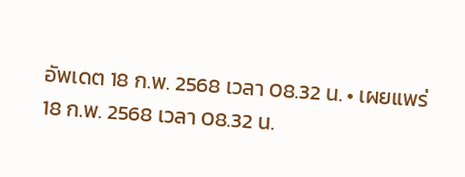อัพเดต 18 ก.พ. 2568 เวลา 08.32 น. • เผยแพร่ 18 ก.พ. 2568 เวลา 08.32 น.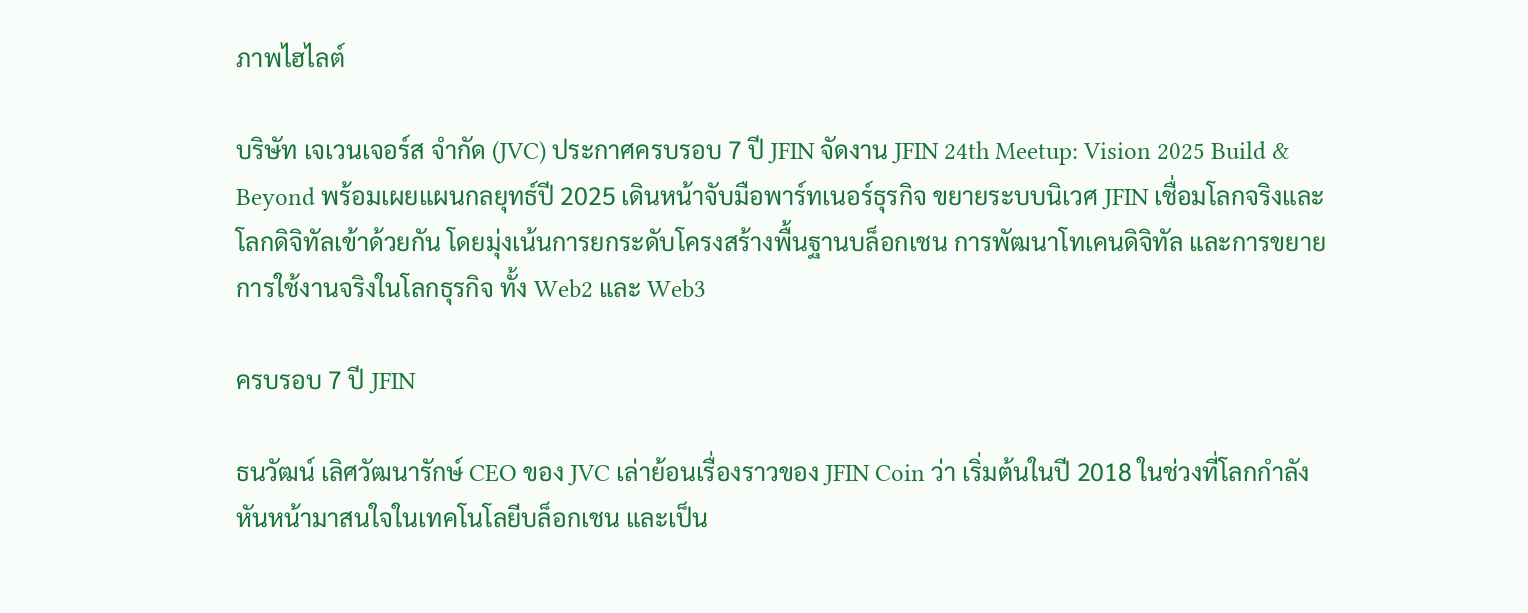ภาพไฮไลต์

บริษัท เจเวนเจอร์ส จำกัด (JVC) ประกาศครบรอบ 7 ปี JFIN จัดงาน JFIN 24th Meetup: Vision 2025 Build & Beyond พร้อมเผยแผนกลยุทธ์ปี 2025 เดินหน้าจับมือพาร์ทเนอร์ธุรกิจ ขยายระบบนิเวศ JFIN เชื่อมโลกจริงและโลกดิจิทัลเข้าด้วยกัน โดยมุ่งเน้นการยกระดับโครงสร้างพื้นฐานบล็อกเชน การพัฒนาโทเคนดิจิทัล และการขยายการใช้งานจริงในโลกธุรกิจ ทั้ง Web2 และ Web3

ครบรอบ 7 ปี JFIN

ธนวัฒน์ เลิศวัฒนารักษ์ CEO ของ JVC เล่าย้อนเรื่องราวของ JFIN Coin ว่า เริ่มต้นในปี 2018 ในช่วงที่โลกกำลังหันหน้ามาสนใจในเทคโนโลยีบล็อกเชน และเป็น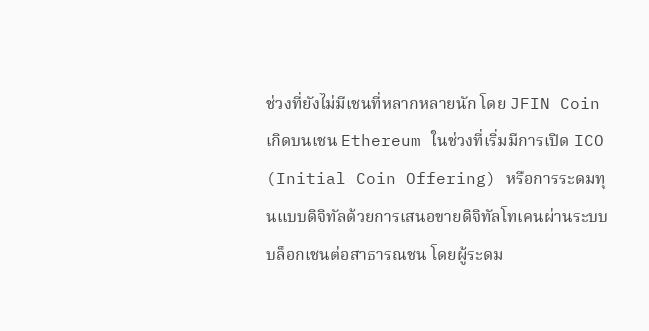ช่วงที่ยังไม่มีเชนที่หลากหลายนัก โดย JFIN Coin เกิดบนเชน Ethereum ในช่วงที่เริ่มมีการเปิด ICO (Initial Coin Offering) หรือการระดมทุนแบบดิจิทัลด้วยการเสนอขายดิจิทัลโทเคนผ่านระบบบล็อกเชนต่อสาธารณชน โดยผู้ระดม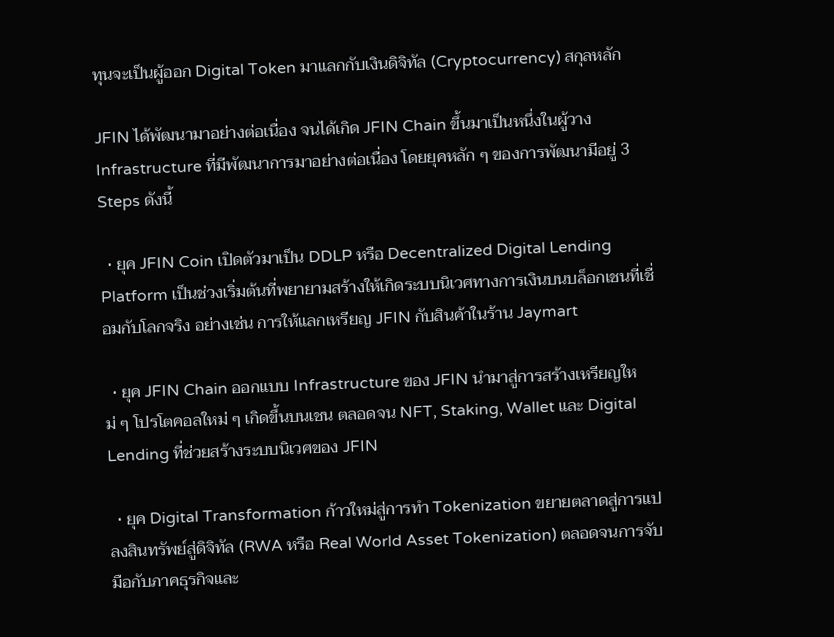ทุนจะเป็นผู้ออก Digital Token มาแลกกับเงินดิจิทัล (Cryptocurrency) สกุลหลัก

JFIN ได้พัฒนามาอย่างต่อเนื่อง จนได้เกิด JFIN Chain ขึ้นมาเป็นหนึ่งในผู้วาง Infrastructure ที่มีพัฒนาการมาอย่างต่อเนื่อง โดยยุคหลัก ๆ ของการพัฒนามีอยู่ 3 Steps ดังนี้

  • ยุค JFIN Coin เปิดตัวมาเป็น DDLP หรือ Decentralized Digital Lending Platform เป็นช่วงเริ่มต้นที่พยายามสร้างให้เกิดระบบนิเวศทางการเงินบนบล็อกเชนที่เชื่อมกับโลกจริง อย่างเช่น การให้แลกเหรียญ JFIN กับสินค้าในร้าน Jaymart

  • ยุค JFIN Chain ออกแบบ Infrastructure ของ JFIN นำมาสู่การสร้างเหรียญใหม่ ๆ โปรโตคอลใหม่ ๆ เกิดขึ้นบนเชน ตลอดจน NFT, Staking, Wallet และ Digital Lending ที่ช่วยสร้างระบบนิเวศของ JFIN

  • ยุค Digital Transformation ก้าวใหม่สู่การทำ Tokenization ขยายตลาดสู่การแปลงสินทรัพย์สู่ดิจิทัล (RWA หรือ Real World Asset Tokenization) ตลอดจนการจับมือกับภาคธุรกิจและ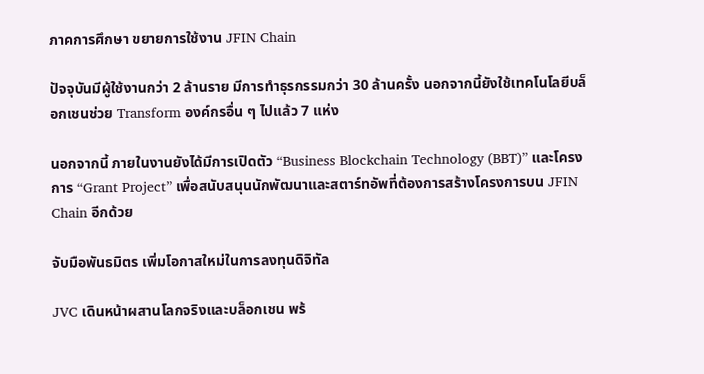ภาคการศึกษา ขยายการใช้งาน JFIN Chain

ปัจจุบันมีผู้ใช้งานกว่า 2 ล้านราย มีการทำธุรกรรมกว่า 30 ล้านครั้ง นอกจากนี้ยังใช้เทคโนโลยีบล็อกเชนช่วย Transform องค์กรอื่น ๆ ไปแล้ว 7 แห่ง

นอกจากนี้ ภายในงานยังได้มีการเปิดตัว “Business Blockchain Technology (BBT)” และโครงการ “Grant Project” เพื่อสนับสนุนนักพัฒนาและสตาร์ทอัพที่ต้องการสร้างโครงการบน JFIN Chain อีกด้วย

จับมือพันธมิตร เพิ่มโอกาสใหม่ในการลงทุนดิจิทัล

JVC เดินหน้าผสานโลกจริงและบล็อกเชน พร้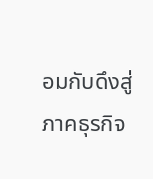อมกับดึงสู่ภาคธุรกิจ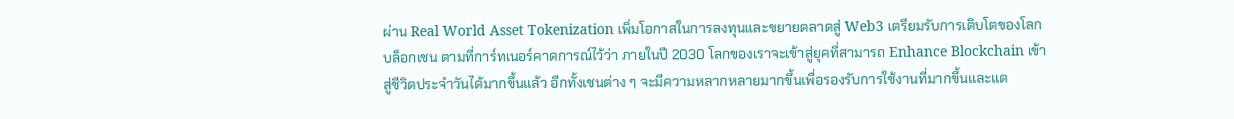ผ่าน Real World Asset Tokenization เพิ่มโอกาสในการลงทุนและขยายตลาดสู่ Web3 เตรียมรับการเติบโตของโลกบล็อกเชน ตามที่การ์ทเนอร์คาดการณ์ไว้ว่า ภายในปี 2030 โลกของเราจะเข้าสู่ยุคที่สามารถ Enhance Blockchain เข้าสู่ชีวิตประจำวันได้มากขึ้นแล้ว อีกทั้งเชนต่าง ๆ จะมีความหลากหลายมากขึ้นเพื่อรองรับการใช้งานที่มากขึ้นและแต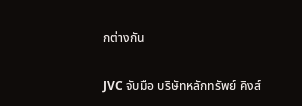กต่างกัน

JVC จับมือ บริษัทหลักทรัพย์ คิงส์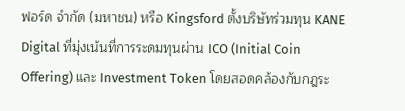ฟอร์ด จำกัด (มหาชน) หรือ Kingsford ตั้งบริษัทร่วมทุน KANE Digital ที่มุ่งเน้นที่การระดมทุนผ่าน ICO (Initial Coin Offering) และ Investment Token โดยสอดคล้องกับกฎระ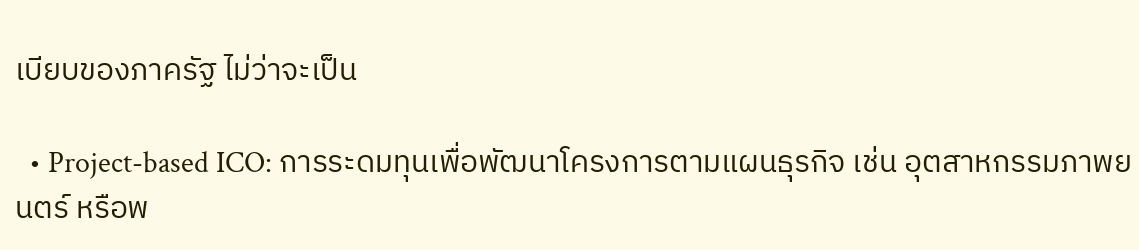เบียบของภาครัฐ ไม่ว่าจะเป็น

  • Project-based ICO: การระดมทุนเพื่อพัฒนาโครงการตามแผนธุรกิจ เช่น อุตสาหกรรมภาพยนตร์ หรือพ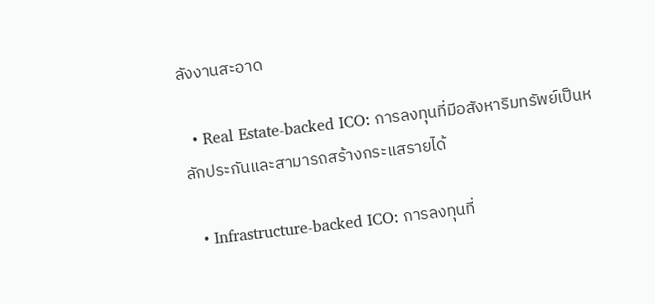ลังงานสะอาด

  • Real Estate-backed ICO: การลงทุนที่มีอสังหาริมทรัพย์เป็นหลักประกันและสามารถสร้างกระแสรายได้

  • Infrastructure-backed ICO: การลงทุนที่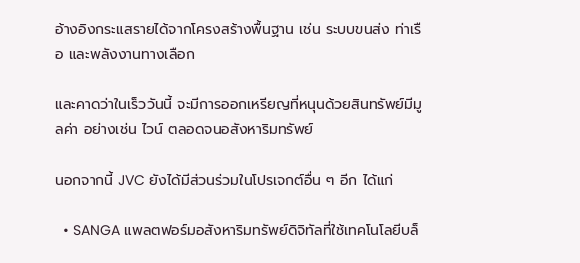อ้างอิงกระแสรายได้จากโครงสร้างพื้นฐาน เช่น ระบบขนส่ง ท่าเรือ และพลังงานทางเลือก

และคาดว่าในเร็ววันนี้ จะมีการออกเหรียญที่หนุนด้วยสินทรัพย์มีมูลค่า อย่างเช่น ไวน์ ตลอดจนอสังหาริมทรัพย์

นอกจากนี้ JVC ยังได้มีส่วนร่วมในโปรเจกต์อื่น ๆ อีก ได้แก่

  • SANGA แพลตฟอร์มอสังหาริมทรัพย์ดิจิทัลที่ใช้เทคโนโลยีบล็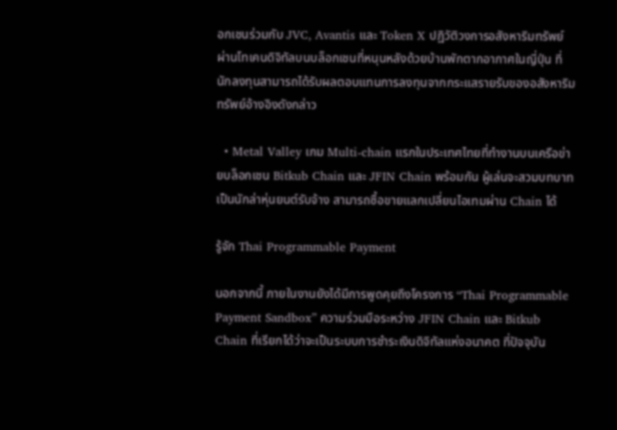อกเชนร่วมกับ JVC, Avantis และ Token X ปฏิวัติวงการอสังหาริมทรัพย์ผ่านโทเคนดิจิทัลบนบล็อกเชนที่หนุนหลังด้วยบ้านพักตากอากาศในญี่ปุ่น ที่นักลงทุนสามารถได้รับผลตอบแทนการลงทุนจากกระแสรายรับของอสังหาริมทรัพย์อ้างอิงดังกล่าว

  • Metal Valley เกม Multi-chain แรกในประเทศไทยที่ทำงานบนเครือข่ายบล็อกเชน Bitkub Chain และ JFIN Chain พร้อมกัน ผู้เล่นจะสวมบทบาทเป็นนักล่าหุ่นยนต์รับจ้าง สามารถซื้อขายแลกเปลี่ยนไอเทมผ่าน Chain ได้

รู้จัก Thai Programmable Payment

นอกจากนี้ ภายในงานยังได้มีการพูดคุยถึงโครงการ “Thai Programmable Payment Sandbox” ความร่วมมือระหว่าง JFIN Chain และ Bitkub Chain ที่เรียกได้ว่าจะเป็นระบบการชำระเงินดิจิทัลแห่งอนาคต ที่ปัจจุบัน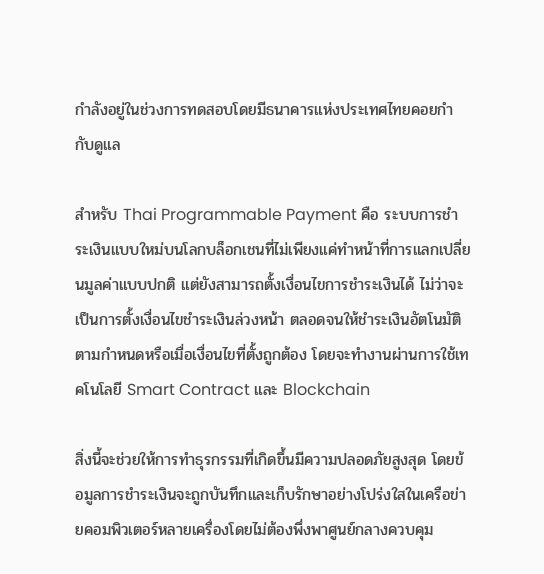กำลังอยู่ในช่วงการทดสอบโดยมีธนาคารแห่งประเทศไทยคอยกำกับดูแล

สำหรับ Thai Programmable Payment คือ ระบบการชำระเงินแบบใหม่บนโลกบล็อกเชนที่ไม่เพียงแค่ทำหน้าที่การแลกเปลี่ยนมูลค่าแบบปกติ แต่ยังสามารถตั้งเงื่อนไขการชำระเงินได้ ไม่ว่าจะเป็นการตั้งเงื่อนไขชำระเงินล่วงหน้า ตลอดจนให้ชำระเงินอัตโนมัติตามกำหนดหรือเมื่อเงื่อนไขที่ตั้งถูกต้อง โดยจะทำงานผ่านการใช้เทคโนโลยี Smart Contract และ Blockchain

สิ่งนี้จะช่วยให้การทำธุรกรรมที่เกิดขึ้นมีความปลอดภัยสูงสุด โดยข้อมูลการชำระเงินจะถูกบันทึกและเก็บรักษาอย่างโปร่งใสในเครือข่ายคอมพิวเตอร์หลายเครื่องโดยไม่ต้องพึ่งพาศูนย์กลางควบคุม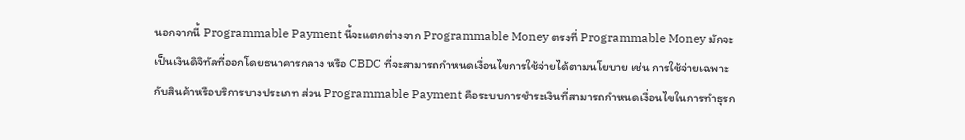นอกจากนี้ Programmable Payment นี้จะแตกต่างจาก Programmable Money ตรงที่ Programmable Money มักจะเป็นเงินดิจิทัลที่ออกโดยธนาคารกลาง หรือ CBDC ที่จะสามารถกำหนดเงื่อนไขการใช้จ่ายได้ตามนโยบาย เช่น การใช้จ่ายเฉพาะกับสินค้าหรือบริการบางประเภท ส่วน Programmable Payment คือระบบการชำระเงินที่สามารถกำหนดเงื่อนไขในการทำธุรก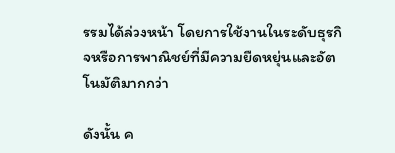รรมได้ล่วงหน้า โดยการใช้งานในระดับธุรกิจหรือการพาณิชย์ที่มีความยืดหยุ่นและอัตโนมัติมากกว่า

ดังนั้น ค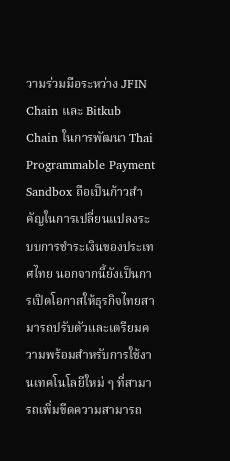วามร่วมมือระหว่าง JFIN Chain และ Bitkub Chain ในการพัฒนา Thai Programmable Payment Sandbox ถือเป็นก้าวสำคัญในการเปลี่ยนแปลงระบบการชำระเงินของประเทศไทย นอกจากนี้ยังเป็นการเปิดโอกาสให้ธุรกิจไทยสามารถปรับตัวและเตรียมความพร้อมสำหรับการใช้งานเทคโนโลยีใหม่ ๆ ที่สามารถเพิ่มขีดความสามารถ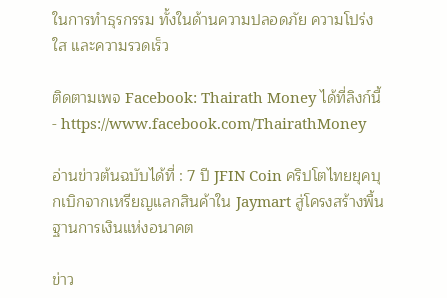ในการทำธุรกรรม ทั้งในด้านความปลอดภัย ความโปร่งใส และความรวดเร็ว

ติดตามเพจ Facebook: Thairath Money ได้ที่ลิงก์นี้ - https://www.facebook.com/ThairathMoney

อ่านข่าวต้นฉบับได้ที่ : 7 ปี JFIN Coin คริปโตไทยยุคบุกเบิกจากเหรียญแลกสินค้าใน Jaymart สู่โครงสร้างพื้นฐานการเงินแห่งอนาคต

ข่าว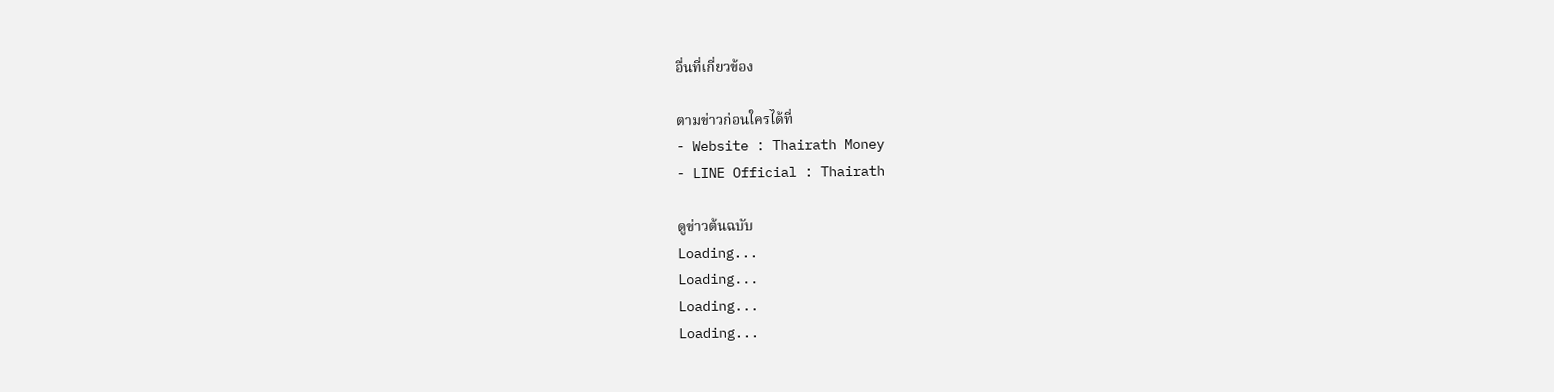อื่นที่เกี่ยวข้อง

ตามข่าวก่อนใครได้ที่
- Website : Thairath Money
- LINE Official : Thairath

ดูข่าวต้นฉบับ
Loading...
Loading...
Loading...
Loading...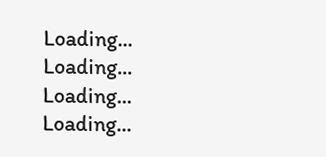Loading...
Loading...
Loading...
Loading...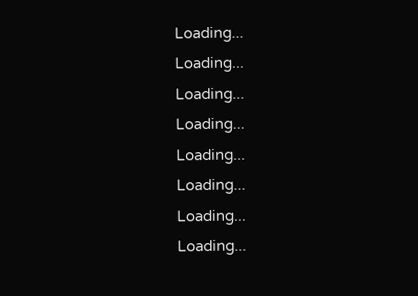Loading...
Loading...
Loading...
Loading...
Loading...
Loading...
Loading...
Loading...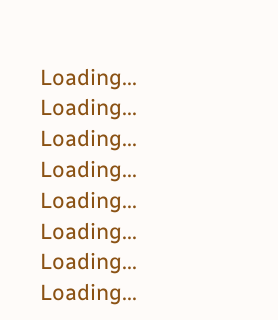Loading...
Loading...
Loading...
Loading...
Loading...
Loading...
Loading...
Loading...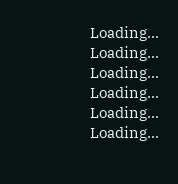Loading...
Loading...
Loading...
Loading...
Loading...
Loading...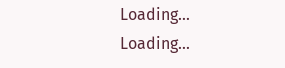Loading...
Loading...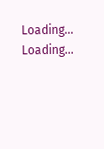Loading...
Loading...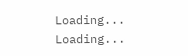Loading...
Loading...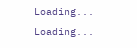Loading...
Loading...